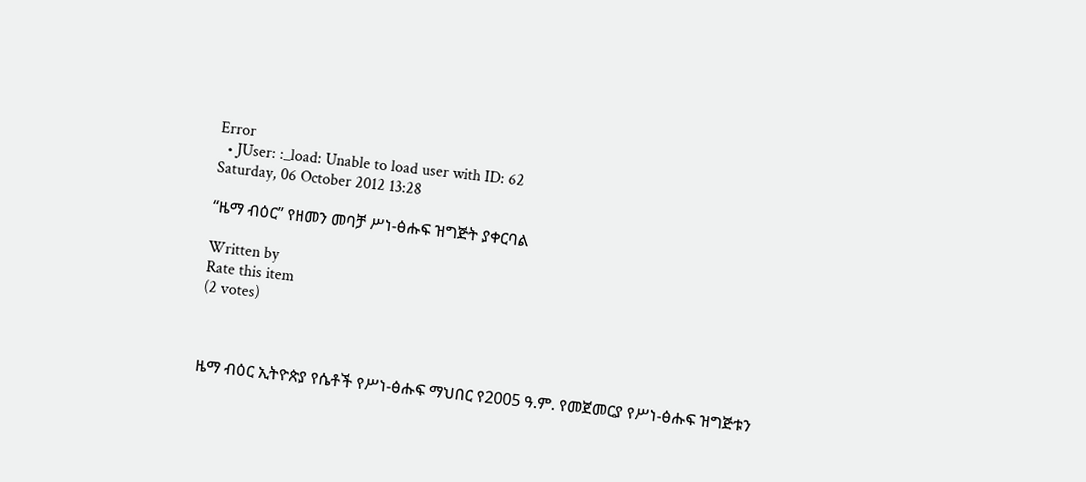Error
  • JUser: :_load: Unable to load user with ID: 62
Saturday, 06 October 2012 13:28

“ዜማ ብዕር” የዘመን መባቻ ሥነ-ፅሑፍ ዝግጅት ያቀርባል

Written by
Rate this item
(2 votes)



ዜማ ብዕር ኢትዮጵያ የሴቶች የሥነ-ፅሑፍ ማህበር የ2005 ዓ.ም. የመጀመርያ የሥነ-ፅሑፍ ዝግጅቱን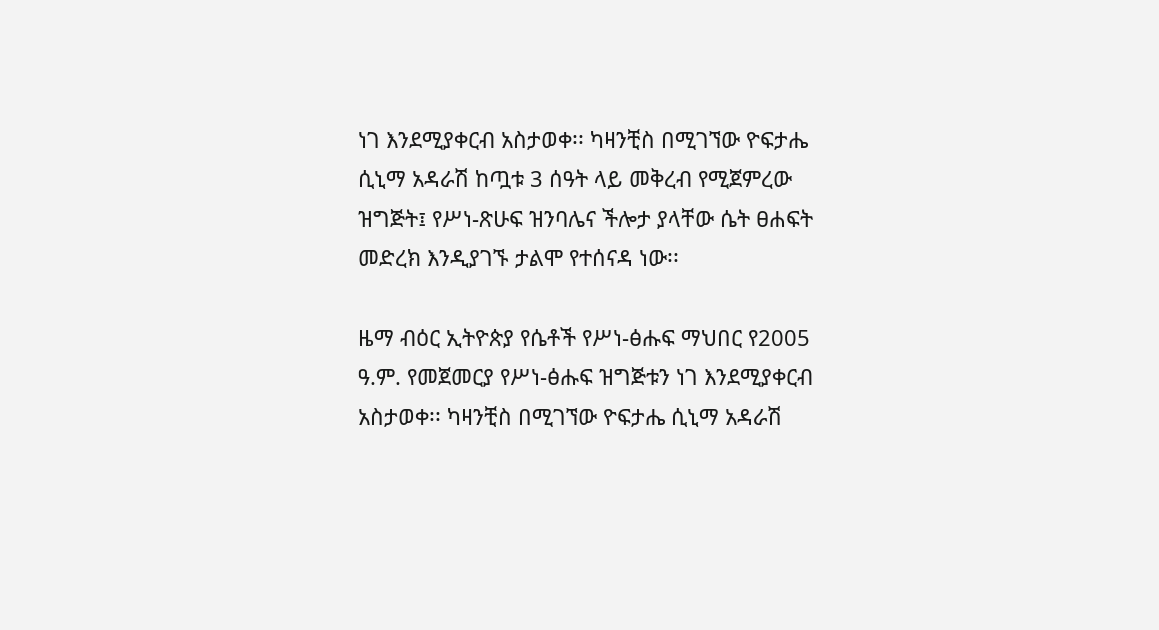ነገ እንደሚያቀርብ አስታወቀ፡፡ ካዛንቺስ በሚገኘው ዮፍታሔ ሲኒማ አዳራሽ ከጧቱ 3 ሰዓት ላይ መቅረብ የሚጀምረው ዝግጅት፤ የሥነ-ጽሁፍ ዝንባሌና ችሎታ ያላቸው ሴት ፀሐፍት መድረክ እንዲያገኙ ታልሞ የተሰናዳ ነው፡፡

ዜማ ብዕር ኢትዮጵያ የሴቶች የሥነ-ፅሑፍ ማህበር የ2005 ዓ.ም. የመጀመርያ የሥነ-ፅሑፍ ዝግጅቱን ነገ እንደሚያቀርብ አስታወቀ፡፡ ካዛንቺስ በሚገኘው ዮፍታሔ ሲኒማ አዳራሽ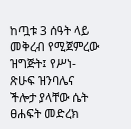ከጧቱ 3 ሰዓት ላይ መቅረብ የሚጀምረው ዝግጅት፤ የሥነ-ጽሁፍ ዝንባሌና ችሎታ ያላቸው ሴት ፀሐፍት መድረክ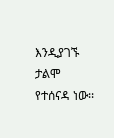እንዲያገኙ ታልሞ የተሰናዳ ነው፡፡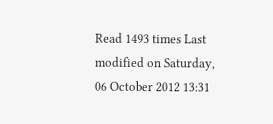Read 1493 times Last modified on Saturday, 06 October 2012 13:31